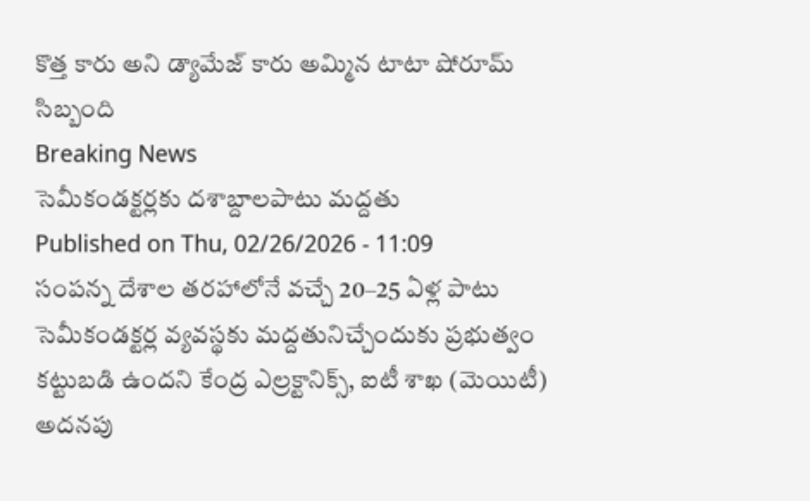కొత్త కారు అని డ్యామేజ్ కారు అమ్మిన టాటా షోరూమ్ సిబ్బంది
Breaking News
సెమీకండక్టర్లకు దశాబ్దాలపాటు మద్దతు
Published on Thu, 02/26/2026 - 11:09
సంపన్న దేశాల తరహాలోనే వచ్చే 20–25 ఏళ్ల పాటు సెమీకండక్టర్ల వ్యవస్థకు మద్దతునిచ్చేందుకు ప్రభుత్వం కట్టుబడి ఉందని కేంద్ర ఎల్రక్టానిక్స్, ఐటీ శాఖ (మెయిటీ) అదనపు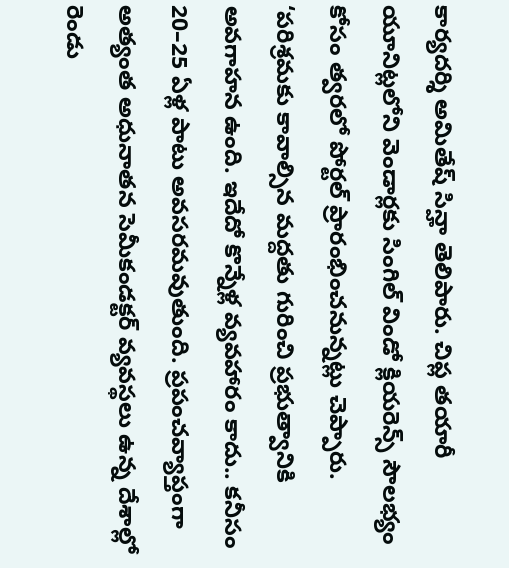కార్యదర్శి అమితేష్ సిన్హా తెలిపారు. చిప్ల తయారీ యూనిట్లలోని వెండార్లకు సింగిల్ విండో క్లియరెన్స్ సౌలభ్యం కోసం త్వరలో పోర్టల్ ప్రారంభించనున్నట్లు చెప్పారు.
‘పరిశ్రమకు కావాల్సిన మద్దతు గురించి ప్రభుత్వానికి అవగాహన ఉంది. ఇదేదో కొన్నేళ్ల వ్యవహారం కాదు.. కనీసం 20–25 ఏళ్ల పాటు అవసరమవుతుంది. ప్రపంచవ్యాప్తంగా అత్యంత అధునాతన సెమీకండక్టర్ వ్యవస్థలు ఉన్న దేశాల్లో రెండు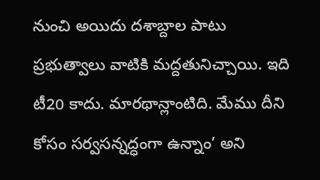నుంచి అయిదు దశాబ్దాల పాటు ప్రభుత్వాలు వాటికి మద్దతునిచ్చాయి. ఇది టీ20 కాదు. మారథాన్లాంటిది. మేము దీని కోసం సర్వసన్నద్ధంగా ఉన్నాం’ అని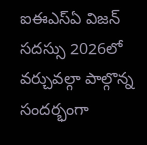ఐఈఎస్ఏ విజన్ సదస్సు 2026లో వర్చువల్గా పాల్గొన్న సందర్భంగా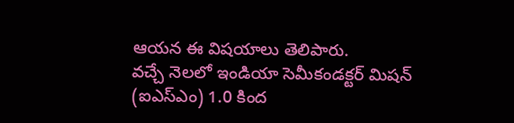ఆయన ఈ విషయాలు తెలిపారు.
వచ్చే నెలలో ఇండియా సెమీకండక్టర్ మిషన్ (ఐఎస్ఎం) 1.0 కింద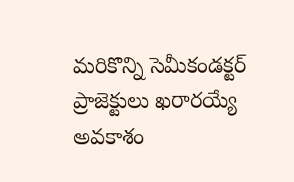మరికొన్ని సెమీకండక్టర్ ప్రాజెక్టులు ఖరారయ్యే అవకాశం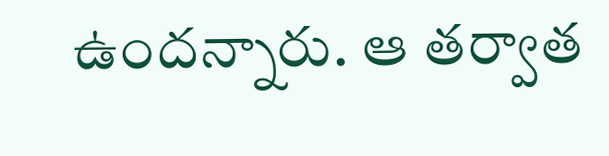ఉందన్నారు. ఆ తర్వాత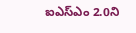ఐఎస్ఎం 2.0ని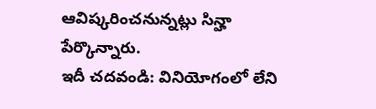ఆవిష్కరించనున్నట్లు సిన్హా పేర్కొన్నారు.
ఇదీ చదవండి: వినియోగంలో లేని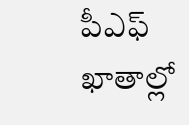పీఎఫ్ ఖాతాల్లో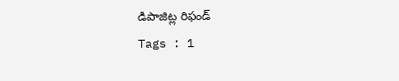డిపాజిట్ల రిఫండ్
Tags : 1